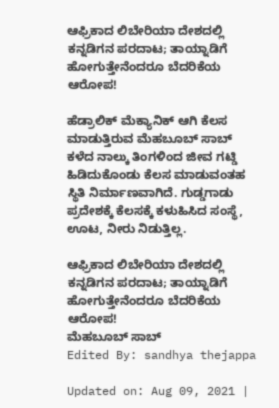ಆಫ್ರಿಕಾದ ಲಿಬೇರಿಯಾ ದೇಶದಲ್ಲಿ ಕನ್ನಡಿಗನ ಪರದಾಟ; ತಾಯ್ನಾಡಿಗೆ ಹೋಗುತ್ತೇನೆಂದರೂ ಬೆದರಿಕೆಯ ಆರೋಪ!

ಹೆಡ್ರಾಲಿಕ್ ಮೆಕ್ಯಾನಿಕ್ ಆಗಿ ಕೆಲಸ ಮಾಡುತ್ತಿರುವ ಮೆಹಬೂಬ್ ಸಾಬ್ ಕಳೆದ ನಾಲ್ಕು ತಿಂಗಳಿಂದ ಜೀವ ಗಟ್ಡಿ ಹಿಡಿದುಕೊಂಡು ಕೆಲಸ ಮಾಡುವಂತಹ ಸ್ಥಿತಿ ನಿರ್ಮಾಣವಾಗಿದೆ. ಗುಡ್ಡಗಾಡು ಪ್ರದೇಶಕ್ಕೆ ಕೆಲಸಕ್ಕೆ ಕಳುಹಿಸಿದ ಸಂಸ್ಥೆ, ಊಟ, ನೀರು ನಿಡುತ್ತಿಲ್ಲ.

ಆಫ್ರಿಕಾದ ಲಿಬೇರಿಯಾ ದೇಶದಲ್ಲಿ ಕನ್ನಡಿಗನ ಪರದಾಟ; ತಾಯ್ನಾಡಿಗೆ ಹೋಗುತ್ತೇನೆಂದರೂ ಬೆದರಿಕೆಯ ಆರೋಪ!
ಮೆಹಬೂಬ್ ಸಾಬ್
Edited By: sandhya thejappa

Updated on: Aug 09, 2021 |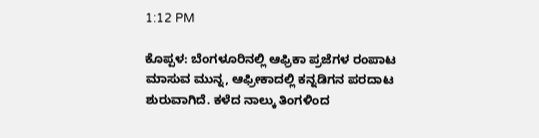1:12 PM

ಕೊಪ್ಪಳ: ಬೆಂಗಳೂರಿನಲ್ಲಿ ಆಫ್ರಿಕಾ ಪ್ರಜೆಗಳ ರಂಪಾಟ ಮಾಸುವ ಮುನ್ನ, ಆಫ್ರೀಕಾದಲ್ಲಿ ಕನ್ನಡಿಗನ ಪರದಾಟ ಶುರುವಾಗಿದೆ. ಕಳೆದ ನಾಲ್ಕು ತಿಂಗಳಿಂದ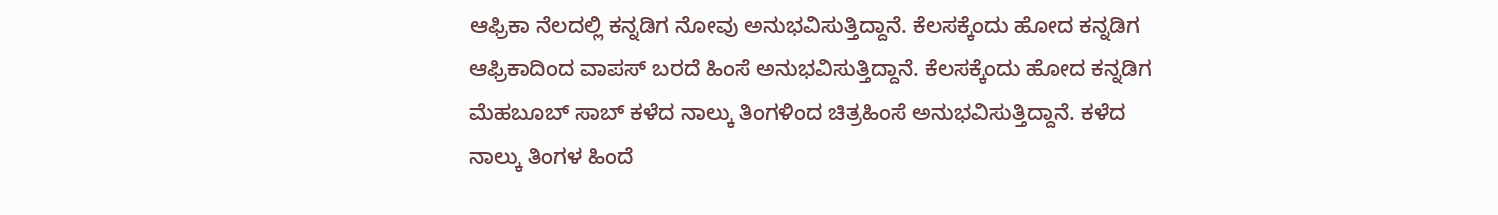ಆಫ್ರಿಕಾ ನೆಲದಲ್ಲಿ ಕನ್ನಡಿಗ ನೋವು ಅನುಭವಿಸುತ್ತಿದ್ದಾನೆ. ಕೆಲಸಕ್ಕೆಂದು ಹೋದ ಕನ್ನಡಿಗ ಆಫ್ರಿಕಾದಿಂದ ವಾಪಸ್ ಬರದೆ ಹಿಂಸೆ ಅನುಭವಿಸುತ್ತಿದ್ದಾನೆ. ಕೆಲಸಕ್ಕೆಂದು ಹೋದ ಕನ್ನಡಿಗ ಮೆಹಬೂಬ್ ಸಾಬ್ ಕಳೆದ ನಾಲ್ಕು ತಿಂಗಳಿಂದ ಚಿತ್ರಹಿಂಸೆ ಅನುಭವಿಸುತ್ತಿದ್ದಾನೆ. ಕಳೆದ ನಾಲ್ಕು ತಿಂಗಳ ಹಿಂದೆ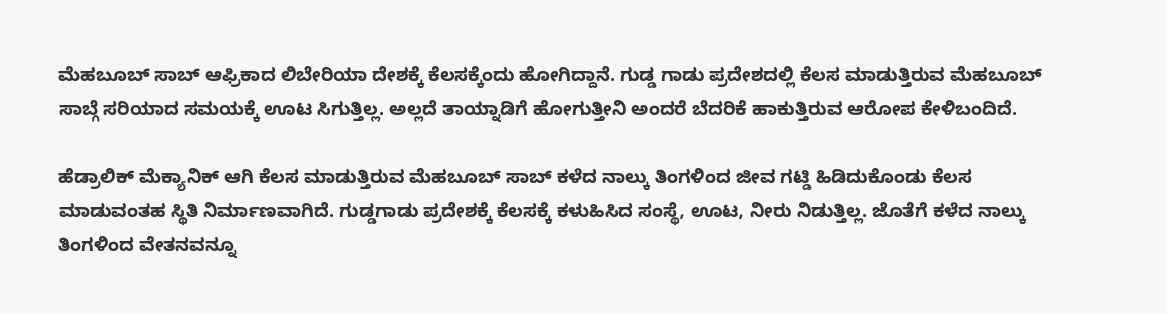ಮೆಹಬೂಬ್ ಸಾಬ್ ಆಫ್ರಿಕಾದ ಲಿಬೇರಿಯಾ ದೇಶಕ್ಕೆ ಕೆಲಸಕ್ಕೆಂದು ಹೋಗಿದ್ದಾನೆ. ಗುಡ್ಡ ಗಾಡು ಪ್ರದೇಶದಲ್ಲಿ ಕೆಲಸ ಮಾಡುತ್ತಿರುವ ಮೆಹಬೂಬ್ ಸಾಬ್ಗೆ ಸರಿಯಾದ ಸಮಯಕ್ಕೆ ಊಟ ಸಿಗುತ್ತಿಲ್ಲ. ಅಲ್ಲದೆ ತಾಯ್ನಾಡಿಗೆ ಹೋಗುತ್ತೀನಿ ಅಂದರೆ ಬೆದರಿಕೆ ಹಾಕುತ್ತಿರುವ ಆರೋಪ ಕೇಳಿಬಂದಿದೆ.

ಹೆಡ್ರಾಲಿಕ್ ಮೆಕ್ಯಾನಿಕ್ ಆಗಿ ಕೆಲಸ ಮಾಡುತ್ತಿರುವ ಮೆಹಬೂಬ್ ಸಾಬ್ ಕಳೆದ ನಾಲ್ಕು ತಿಂಗಳಿಂದ ಜೀವ ಗಟ್ಡಿ ಹಿಡಿದುಕೊಂಡು ಕೆಲಸ ಮಾಡುವಂತಹ ಸ್ಥಿತಿ ನಿರ್ಮಾಣವಾಗಿದೆ. ಗುಡ್ಡಗಾಡು ಪ್ರದೇಶಕ್ಕೆ ಕೆಲಸಕ್ಕೆ ಕಳುಹಿಸಿದ ಸಂಸ್ಥೆ, ಊಟ, ನೀರು ನಿಡುತ್ತಿಲ್ಲ. ಜೊತೆಗೆ ಕಳೆದ ನಾಲ್ಕು ತಿಂಗಳಿಂದ ವೇತನವನ್ನೂ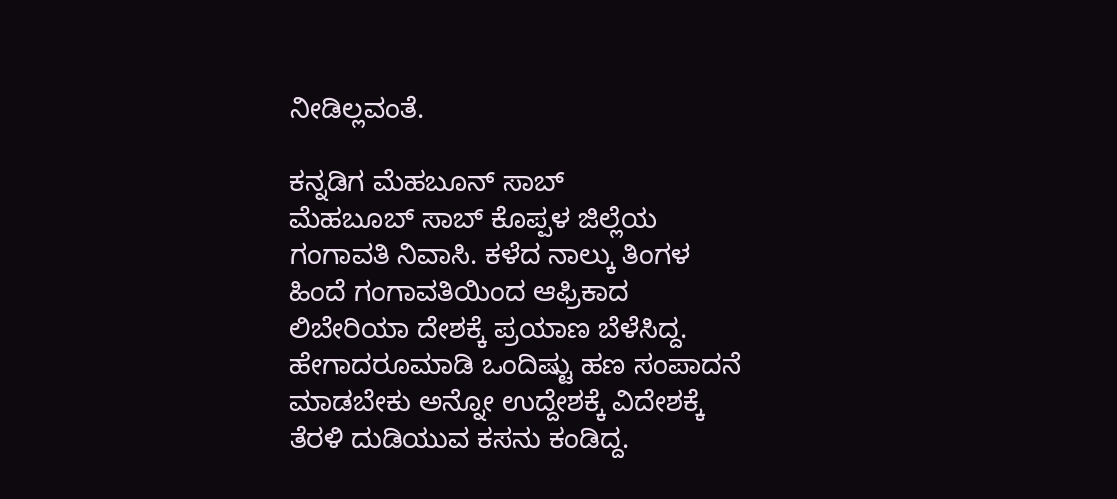ನೀಡಿಲ್ಲವಂತೆ.

ಕನ್ನಡಿಗ ಮೆಹಬೂನ್ ಸಾಬ್
ಮೆಹಬೂಬ್ ಸಾಬ್ ಕೊಪ್ಪಳ ಜಿಲ್ಲೆಯ ಗಂಗಾವತಿ ನಿವಾಸಿ. ಕಳೆದ ನಾಲ್ಕು ತಿಂಗಳ ಹಿಂದೆ ಗಂಗಾವತಿಯಿಂದ ಆಫ್ರಿಕಾದ ಲಿಬೇರಿಯಾ ದೇಶಕ್ಕೆ ಪ್ರಯಾಣ ಬೆಳೆಸಿದ್ದ. ಹೇಗಾದರೂಮಾಡಿ ಒಂದಿಷ್ಟು ಹಣ ಸಂಪಾದನೆ ಮಾಡಬೇಕು ಅನ್ನೋ ಉದ್ದೇಶಕ್ಕೆ ವಿದೇಶಕ್ಕೆ ತೆರಳಿ ದುಡಿಯುವ ಕಸನು ಕಂಡಿದ್ದ.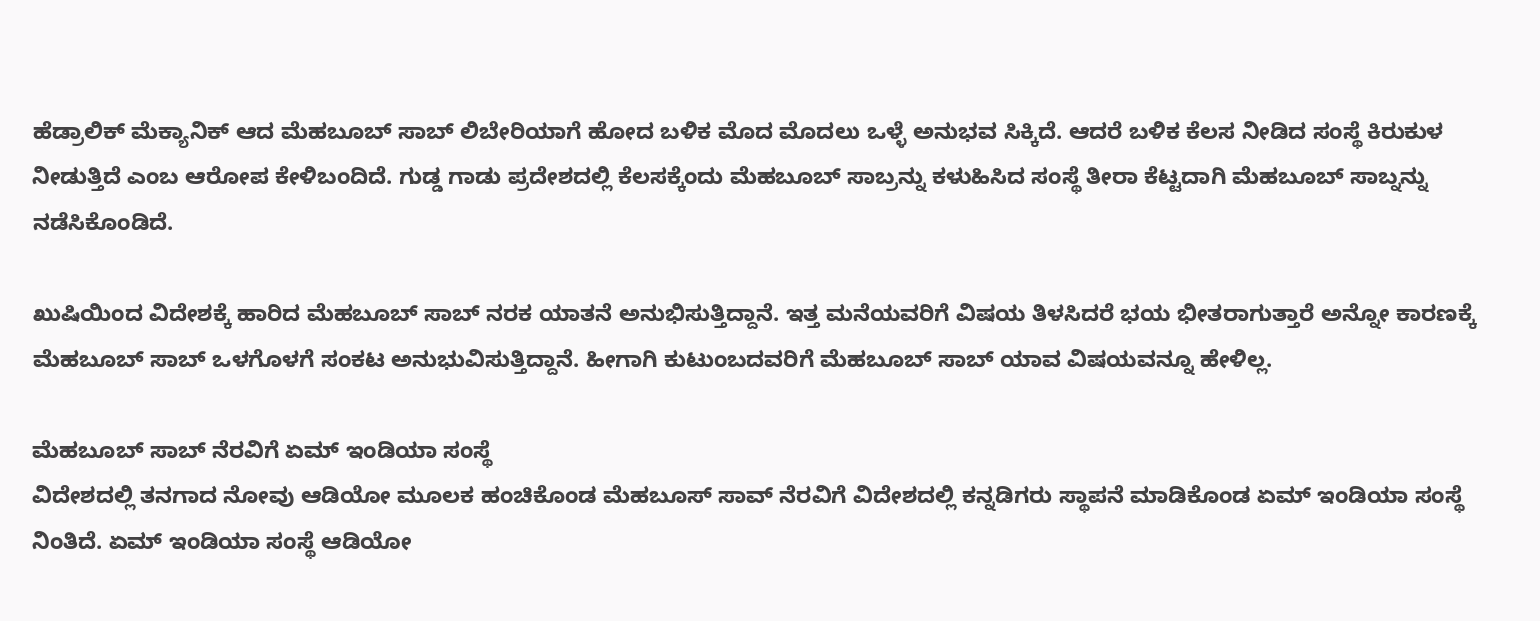ಹೆಡ್ರಾಲಿಕ್ ಮೆಕ್ಯಾನಿಕ್ ಆದ ಮೆಹಬೂಬ್ ಸಾಬ್ ಲಿಬೇರಿಯಾಗೆ ಹೋದ ಬಳಿಕ ಮೊದ ಮೊದಲು ಒಳ್ಳೆ ಅನುಭವ ಸಿಕ್ಕಿದೆ. ಆದರೆ ಬಳಿಕ ಕೆಲಸ ನೀಡಿದ ಸಂಸ್ಥೆ ಕಿರುಕುಳ ನೀಡುತ್ತಿದೆ ಎಂಬ ಆರೋಪ ಕೇಳಿಬಂದಿದೆ. ಗುಡ್ಡ ಗಾಡು ಪ್ರದೇಶದಲ್ಲಿ ಕೆಲಸಕ್ಕೆಂದು ಮೆಹಬೂಬ್ ಸಾಬ್ರನ್ನು ಕಳುಹಿಸಿದ ಸಂಸ್ಥೆ ತೀರಾ ಕೆಟ್ಟದಾಗಿ ಮೆಹಬೂಬ್ ಸಾಬ್ನನ್ನು ನಡೆಸಿಕೊಂಡಿದೆ.

ಖುಷಿಯಿಂದ ವಿದೇಶಕ್ಕೆ ಹಾರಿದ ಮೆಹಬೂಬ್ ಸಾಬ್ ನರಕ ಯಾತನೆ ಅನುಭಿಸುತ್ತಿದ್ದಾನೆ. ಇತ್ತ ಮನೆಯವರಿಗೆ ವಿಷಯ ತಿಳಸಿದರೆ ಭಯ ಭೀತರಾಗುತ್ತಾರೆ ಅನ್ನೋ ಕಾರಣಕ್ಕೆ ಮೆಹಬೂಬ್ ಸಾಬ್ ಒಳಗೊಳಗೆ ಸಂಕಟ ಅನುಭುವಿಸುತ್ತಿದ್ದಾನೆ. ಹೀಗಾಗಿ ಕುಟುಂಬದವರಿಗೆ ಮೆಹಬೂಬ್ ಸಾಬ್ ಯಾವ ವಿಷಯವನ್ನೂ ಹೇಳಿಲ್ಲ.

ಮೆಹಬೂಬ್ ಸಾಬ್ ನೆರವಿಗೆ ಏಮ್ ಇಂಡಿಯಾ ಸಂಸ್ಥೆ
ವಿದೇಶದಲ್ಲಿ ತನಗಾದ ನೋವು ಆಡಿಯೋ ಮೂಲಕ ಹಂಚಿಕೊಂಡ ಮೆಹಬೂಸ್ ಸಾವ್ ನೆರವಿಗೆ ವಿದೇಶದಲ್ಲಿ ಕನ್ನಡಿಗರು ಸ್ಥಾಪನೆ ಮಾಡಿಕೊಂಡ ಏಮ್ ಇಂಡಿಯಾ ಸಂಸ್ಥೆ ನಿಂತಿದೆ. ಏಮ್ ಇಂಡಿಯಾ ಸಂಸ್ಥೆ ಆಡಿಯೋ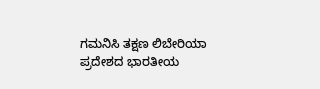ಗಮನಿಸಿ ತಕ್ಷಣ ಲಿಬೇರಿಯಾ ಪ್ರದೇಶದ ಭಾರತೀಯ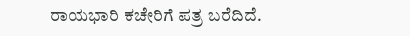ರಾಯಭಾರಿ ಕಚೇರಿಗೆ ಪತ್ರ ಬರೆದಿದೆ.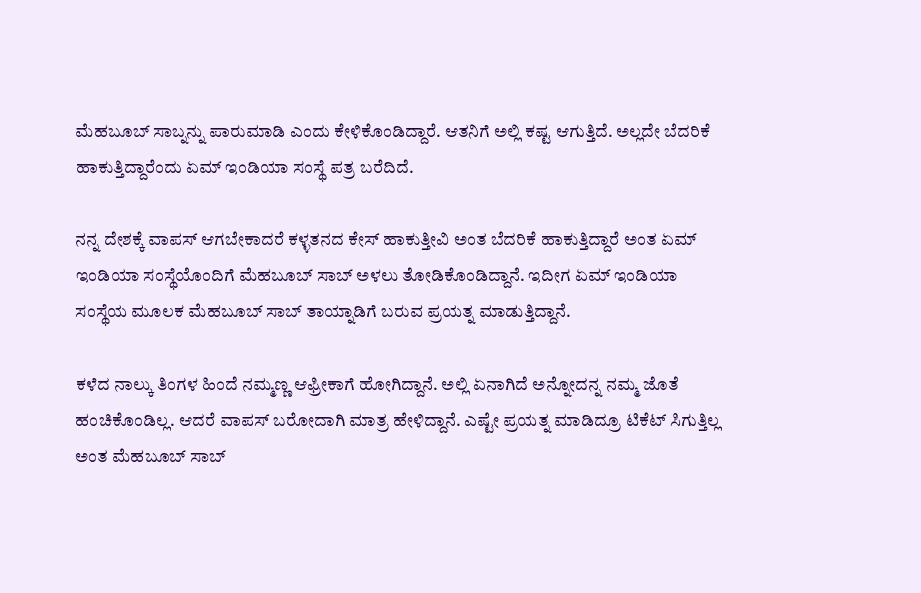ಮೆಹಬೂಬ್ ಸಾಬ್ನನ್ನು ಪಾರುಮಾಡಿ ಎಂದು ಕೇಳಿಕೊಂಡಿದ್ದಾರೆ. ಆತನಿಗೆ ಅಲ್ಲಿ ಕಷ್ಟ ಆಗುತ್ತಿದೆ. ಅಲ್ಲದೇ ಬೆದರಿಕೆ ಹಾಕುತ್ತಿದ್ದಾರೆಂದು ಏಮ್ ಇಂಡಿಯಾ ಸಂಸ್ಥೆ ಪತ್ರ ಬರೆದಿದೆ.

ನನ್ನ ದೇಶಕ್ಕೆ ವಾಪಸ್ ಆಗಬೇಕಾದರೆ ಕಳ್ಳತನದ ಕೇಸ್ ಹಾಕುತ್ತೀವಿ ಅಂತ ಬೆದರಿಕೆ ಹಾಕುತ್ತಿದ್ದಾರೆ ಅಂತ ಏಮ್ ಇಂಡಿಯಾ ಸಂಸ್ಥೆಯೊಂದಿಗೆ ಮೆಹಬೂಬ್ ಸಾಬ್ ಅಳಲು ತೋಡಿಕೊಂಡಿದ್ದಾನೆ. ಇದೀಗ ಏಮ್ ಇಂಡಿಯಾ ಸಂಸ್ಥೆಯ ಮೂಲಕ ಮೆಹಬೂಬ್ ಸಾಬ್ ತಾಯ್ನಾಡಿಗೆ ಬರುವ ಪ್ರಯತ್ನ ಮಾಡುತ್ತಿದ್ದಾನೆ.

ಕಳೆದ ನಾಲ್ಕು ತಿಂಗಳ ಹಿಂದೆ ನಮ್ಮಣ್ಣ ಆಫ್ರೀಕಾಗೆ ಹೋಗಿದ್ದಾನೆ. ಅಲ್ಲಿ ಏನಾಗಿದೆ ಅನ್ನೋದನ್ನ ನಮ್ಮ ಜೊತೆ ಹಂಚಿಕೊಂಡಿಲ್ಲ. ಆದರೆ ವಾಪಸ್ ಬರೋದಾಗಿ ಮಾತ್ರ ಹೇಳಿದ್ದಾನೆ. ಎಷ್ಟೇ ಪ್ರಯತ್ನ ಮಾಡಿದ್ರೂ ಟಿಕೆಟ್ ಸಿಗುತ್ತಿಲ್ಲ ಅಂತ ಮೆಹಬೂಬ್ ಸಾಬ್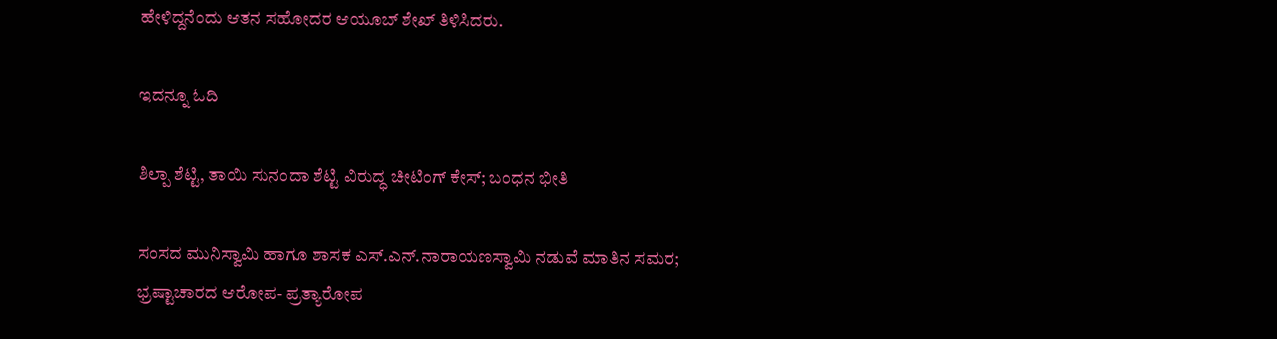ಹೇಳಿದ್ದನೆಂದು ಆತನ ಸಹೋದರ ಆಯೂಬ್ ಶೇಖ್ ತಿಳಿಸಿದರು.

ಇದನ್ನೂ ಓದಿ

ಶಿಲ್ಪಾ ಶೆಟ್ಟಿ, ತಾಯಿ ಸುನಂದಾ ಶೆಟ್ಟಿ ವಿರುದ್ಧ ಚೀಟಿಂಗ್ ಕೇಸ್; ಬಂಧನ ಭೀತಿ

ಸಂಸದ ಮುನಿಸ್ವಾಮಿ ಹಾಗೂ ಶಾಸಕ ಎಸ್.ಎನ್.ನಾರಾಯಣಸ್ವಾಮಿ ನಡುವೆ ಮಾತಿನ ಸಮರ; ಭ್ರಷ್ಟಾಚಾರದ ಆರೋಪ- ಪ್ರತ್ಯಾರೋಪ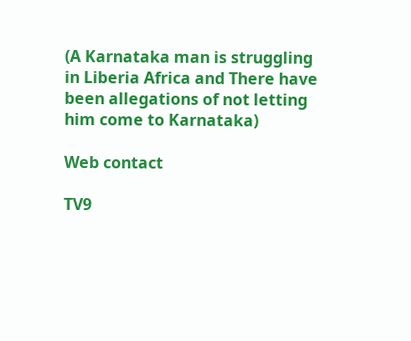(A Karnataka man is struggling in Liberia Africa and There have been allegations of not letting him come to Karnataka)

Web contact

TV9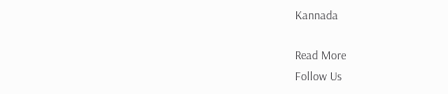Kannada

Read More
Follow Us